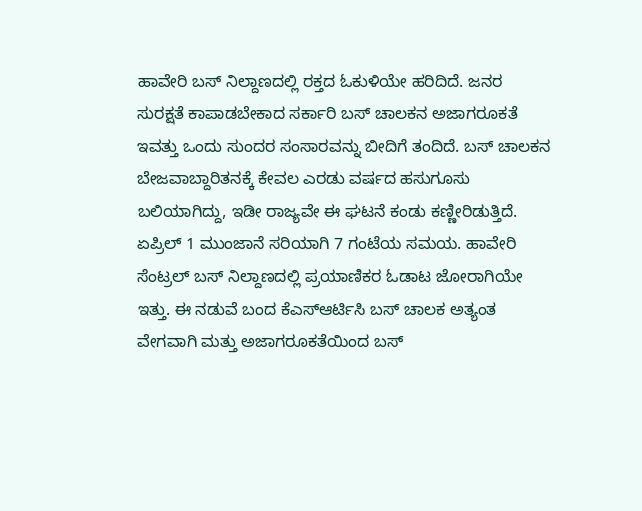ಹಾವೇರಿ ಬಸ್ ನಿಲ್ದಾಣದಲ್ಲಿ ರಕ್ತದ ಓಕುಳಿಯೇ ಹರಿದಿದೆ. ಜನರ ಸುರಕ್ಷತೆ ಕಾಪಾಡಬೇಕಾದ ಸರ್ಕಾರಿ ಬಸ್ ಚಾಲಕನ ಅಜಾಗರೂಕತೆ ಇವತ್ತು ಒಂದು ಸುಂದರ ಸಂಸಾರವನ್ನು ಬೀದಿಗೆ ತಂದಿದೆ. ಬಸ್ ಚಾಲಕನ ಬೇಜವಾಬ್ದಾರಿತನಕ್ಕೆ ಕೇವಲ ಎರಡು ವರ್ಷದ ಹಸುಗೂಸು ಬಲಿಯಾಗಿದ್ದು, ಇಡೀ ರಾಜ್ಯವೇ ಈ ಘಟನೆ ಕಂಡು ಕಣ್ಣೀರಿಡುತ್ತಿದೆ.
ಏಪ್ರಿಲ್ 1 ಮುಂಜಾನೆ ಸರಿಯಾಗಿ 7 ಗಂಟೆಯ ಸಮಯ. ಹಾವೇರಿ ಸೆಂಟ್ರಲ್ ಬಸ್ ನಿಲ್ದಾಣದಲ್ಲಿ ಪ್ರಯಾಣಿಕರ ಓಡಾಟ ಜೋರಾಗಿಯೇ ಇತ್ತು. ಈ ನಡುವೆ ಬಂದ ಕೆಎಸ್ಆರ್ಟಿಸಿ ಬಸ್ ಚಾಲಕ ಅತ್ಯಂತ ವೇಗವಾಗಿ ಮತ್ತು ಅಜಾಗರೂಕತೆಯಿಂದ ಬಸ್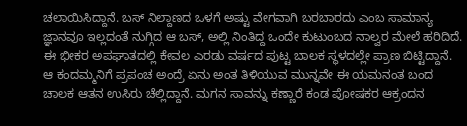ಚಲಾಯಿಸಿದ್ದಾನೆ. ಬಸ್ ನಿಲ್ದಾಣದ ಒಳಗೆ ಅಷ್ಟು ವೇಗವಾಗಿ ಬರಬಾರದು ಎಂಬ ಸಾಮಾನ್ಯ ಜ್ಞಾನವೂ ಇಲ್ಲದಂತೆ ನುಗ್ಗಿದ ಆ ಬಸ್, ಅಲ್ಲಿ ನಿಂತಿದ್ದ ಒಂದೇ ಕುಟುಂಬದ ನಾಲ್ವರ ಮೇಲೆ ಹರಿದಿದೆ.
ಈ ಭೀಕರ ಅಪಘಾತದಲ್ಲಿ ಕೇವಲ ಎರಡು ವರ್ಷದ ಪುಟ್ಟ ಬಾಲಕ ಸ್ಥಳದಲ್ಲೇ ಪ್ರಾಣ ಬಿಟ್ಟಿದ್ದಾನೆ. ಆ ಕಂದಮ್ಮನಿಗೆ ಪ್ರಪಂಚ ಅಂದ್ರೆ ಏನು ಅಂತ ತಿಳಿಯುವ ಮುನ್ನವೇ ಈ ಯಮನಂತ ಬಂದ ಚಾಲಕ ಆತನ ಉಸಿರು ಚೆಲ್ಲಿದ್ದಾನೆ. ಮಗನ ಸಾವನ್ನು ಕಣ್ಣಾರೆ ಕಂಡ ಪೋಷಕರ ಆಕ್ರಂದನ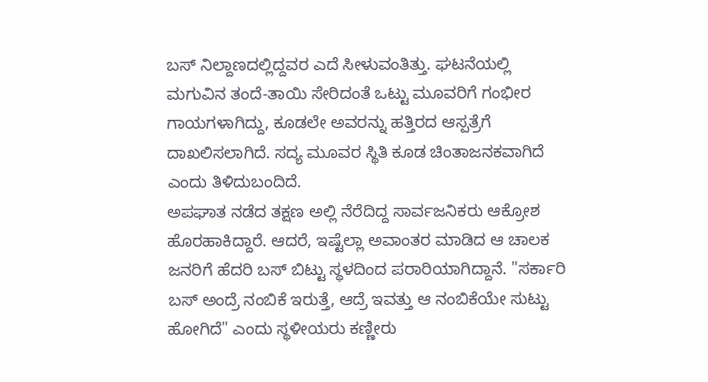ಬಸ್ ನಿಲ್ದಾಣದಲ್ಲಿದ್ದವರ ಎದೆ ಸೀಳುವಂತಿತ್ತು. ಘಟನೆಯಲ್ಲಿ ಮಗುವಿನ ತಂದೆ-ತಾಯಿ ಸೇರಿದಂತೆ ಒಟ್ಟು ಮೂವರಿಗೆ ಗಂಭೀರ ಗಾಯಗಳಾಗಿದ್ದು, ಕೂಡಲೇ ಅವರನ್ನು ಹತ್ತಿರದ ಆಸ್ಪತ್ರೆಗೆ ದಾಖಲಿಸಲಾಗಿದೆ. ಸದ್ಯ ಮೂವರ ಸ್ಥಿತಿ ಕೂಡ ಚಿಂತಾಜನಕವಾಗಿದೆ ಎಂದು ತಿಳಿದುಬಂದಿದೆ.
ಅಪಘಾತ ನಡೆದ ತಕ್ಷಣ ಅಲ್ಲಿ ನೆರೆದಿದ್ದ ಸಾರ್ವಜನಿಕರು ಆಕ್ರೋಶ ಹೊರಹಾಕಿದ್ದಾರೆ. ಆದರೆ, ಇಷ್ಟೆಲ್ಲಾ ಅವಾಂತರ ಮಾಡಿದ ಆ ಚಾಲಕ ಜನರಿಗೆ ಹೆದರಿ ಬಸ್ ಬಿಟ್ಟು ಸ್ಥಳದಿಂದ ಪರಾರಿಯಾಗಿದ್ದಾನೆ. "ಸರ್ಕಾರಿ ಬಸ್ ಅಂದ್ರೆ ನಂಬಿಕೆ ಇರುತ್ತೆ, ಆದ್ರೆ ಇವತ್ತು ಆ ನಂಬಿಕೆಯೇ ಸುಟ್ಟು ಹೋಗಿದೆ" ಎಂದು ಸ್ಥಳೀಯರು ಕಣ್ಣೀರು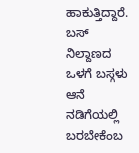ಹಾಕುತ್ತಿದ್ದಾರೆ. ಬಸ್ ನಿಲ್ದಾಣದ ಒಳಗೆ ಬಸ್ಗಳು ಆನೆ ನಡಿಗೆಯಲ್ಲಿ ಬರಬೇಕೆಂಬ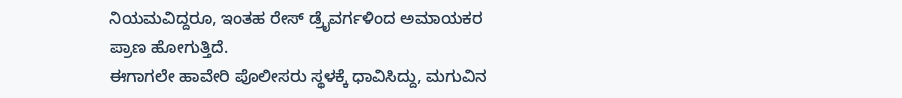ನಿಯಮವಿದ್ದರೂ, ಇಂತಹ ರೇಸ್ ಡ್ರೈವರ್ಗಳಿಂದ ಅಮಾಯಕರ ಪ್ರಾಣ ಹೋಗುತ್ತಿದೆ.
ಈಗಾಗಲೇ ಹಾವೇರಿ ಪೊಲೀಸರು ಸ್ಥಳಕ್ಕೆ ಧಾವಿಸಿದ್ದು, ಮಗುವಿನ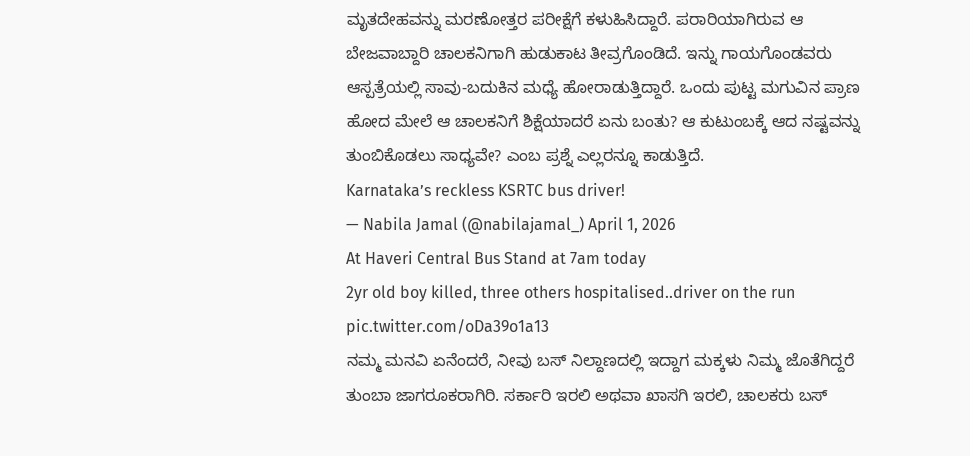ಮೃತದೇಹವನ್ನು ಮರಣೋತ್ತರ ಪರೀಕ್ಷೆಗೆ ಕಳುಹಿಸಿದ್ದಾರೆ. ಪರಾರಿಯಾಗಿರುವ ಆ ಬೇಜವಾಬ್ದಾರಿ ಚಾಲಕನಿಗಾಗಿ ಹುಡುಕಾಟ ತೀವ್ರಗೊಂಡಿದೆ. ಇನ್ನು ಗಾಯಗೊಂಡವರು ಆಸ್ಪತ್ರೆಯಲ್ಲಿ ಸಾವು-ಬದುಕಿನ ಮಧ್ಯೆ ಹೋರಾಡುತ್ತಿದ್ದಾರೆ. ಒಂದು ಪುಟ್ಟ ಮಗುವಿನ ಪ್ರಾಣ ಹೋದ ಮೇಲೆ ಆ ಚಾಲಕನಿಗೆ ಶಿಕ್ಷೆಯಾದರೆ ಏನು ಬಂತು? ಆ ಕುಟುಂಬಕ್ಕೆ ಆದ ನಷ್ಟವನ್ನು ತುಂಬಿಕೊಡಲು ಸಾಧ್ಯವೇ? ಎಂಬ ಪ್ರಶ್ನೆ ಎಲ್ಲರನ್ನೂ ಕಾಡುತ್ತಿದೆ.
Karnataka’s reckless KSRTC bus driver!
— Nabila Jamal (@nabilajamal_) April 1, 2026
At Haveri Central Bus Stand at 7am today
2yr old boy killed, three others hospitalised..driver on the run pic.twitter.com/oDa39o1a13
ನಮ್ಮ ಮನವಿ ಏನೆಂದರೆ, ನೀವು ಬಸ್ ನಿಲ್ದಾಣದಲ್ಲಿ ಇದ್ದಾಗ ಮಕ್ಕಳು ನಿಮ್ಮ ಜೊತೆಗಿದ್ದರೆ ತುಂಬಾ ಜಾಗರೂಕರಾಗಿರಿ. ಸರ್ಕಾರಿ ಇರಲಿ ಅಥವಾ ಖಾಸಗಿ ಇರಲಿ, ಚಾಲಕರು ಬಸ್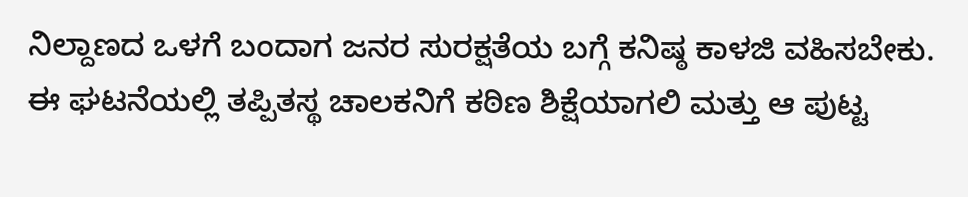ನಿಲ್ದಾಣದ ಒಳಗೆ ಬಂದಾಗ ಜನರ ಸುರಕ್ಷತೆಯ ಬಗ್ಗೆ ಕನಿಷ್ಠ ಕಾಳಜಿ ವಹಿಸಬೇಕು. ಈ ಘಟನೆಯಲ್ಲಿ ತಪ್ಪಿತಸ್ಥ ಚಾಲಕನಿಗೆ ಕಠಿಣ ಶಿಕ್ಷೆಯಾಗಲಿ ಮತ್ತು ಆ ಪುಟ್ಟ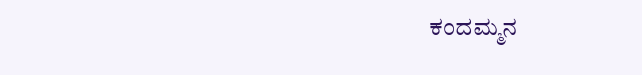ಕಂದಮ್ಮನ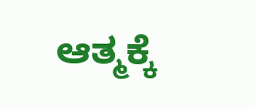ಆತ್ಮಕ್ಕೆ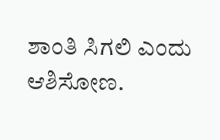ಶಾಂತಿ ಸಿಗಲಿ ಎಂದು ಆಶಿಸೋಣ.